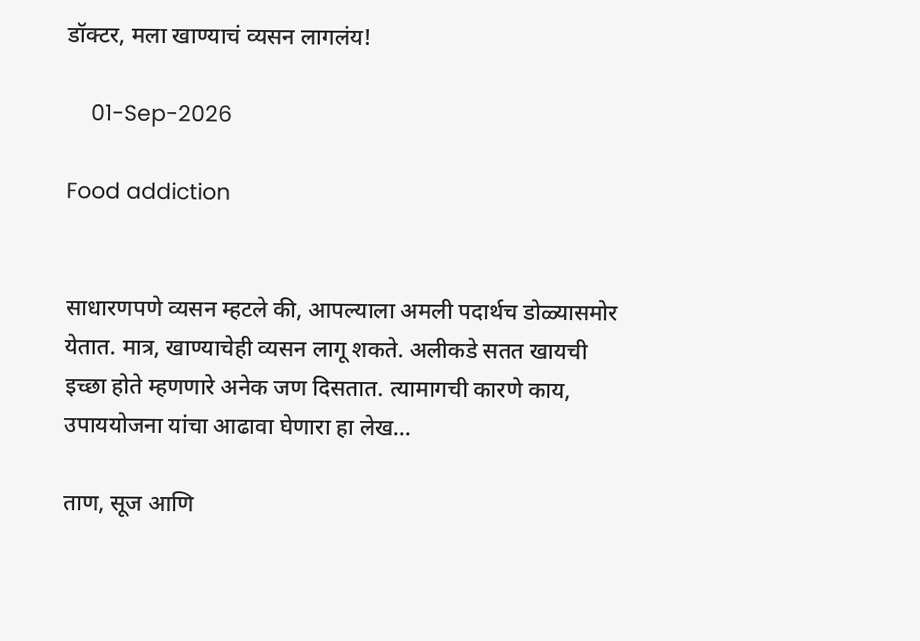डॉक्टर, मला खाण्याचं व्यसन लागलंय!

    01-Sep-2026

Food addiction


साधारणपणे व्यसन म्हटले की, आपल्याला अमली पदार्थच डोळ्यासमोर येतात. मात्र, खाण्याचेही व्यसन लागू शकते. अलीकडे सतत खायची इच्छा होते म्हणणारे अनेक जण दिसतात. त्यामागची कारणे काय, उपाययोजना यांचा आढावा घेणारा हा लेख...

ताण, सूज आणि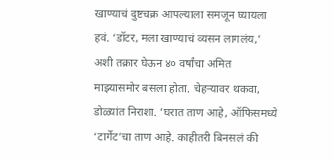खाण्याचं दुष्टचक्र आपल्याला समजून घ्यायला हवं. ‘डॉटर, मला खाण्याचं व्यसन लागलंय,’ अशी तक्रार घेऊन ४० वर्षांचा अमित माझ्यासमोर बसला होता. चेहर्‍यावर थकवा, डोळ्यांत निराशा. ’घरात ताण आहे, ऑफिसमध्ये ‘टार्गेट’चा ताण आहे. काहीतरी बिनसलं की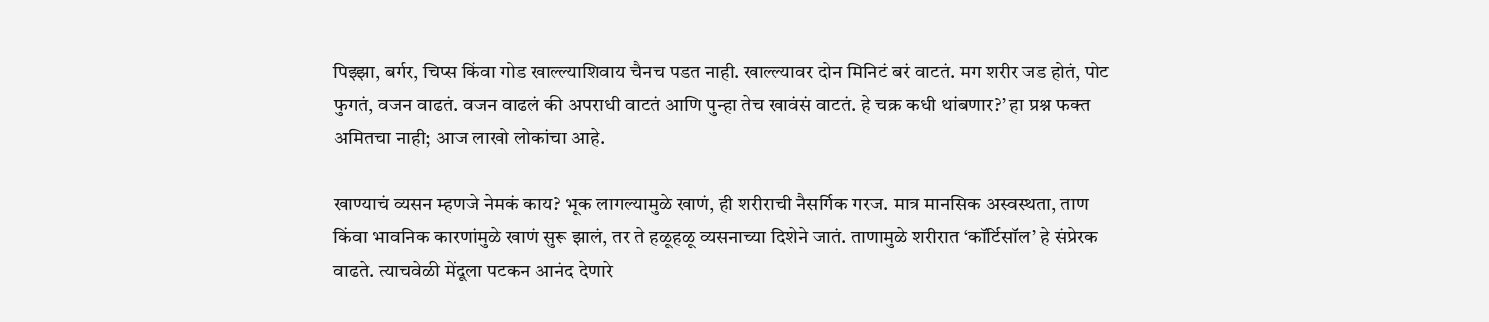पिझ्झा, बर्गर, चिप्स किंवा गोड खाल्ल्याशिवाय चैनच पडत नाही. खाल्ल्यावर दोन मिनिटं बरं वाटतं. मग शरीर जड होतं, पोट फुगतं, वजन वाढतं. वजन वाढलं की अपराधी वाटतं आणि पुन्हा तेच खावंसं वाटतं. हे चक्र कधी थांबणार?’ हा प्रश्न फक्त अमितचा नाही; आज लाखो लोकांचा आहे.

खाण्याचं व्यसन म्हणजे नेमकं काय? भूक लागल्यामुळे खाणं, ही शरीराची नैसर्गिक गरज. मात्र मानसिक अस्वस्थता, ताण किंवा भावनिक कारणांमुळे खाणं सुरू झालं, तर ते हळूहळू व्यसनाच्या दिशेने जातं. ताणामुळे शरीरात ‘कॉर्टिसॉल’ हे संप्रेरक वाढते. त्याचवेळी मेंदूला पटकन आनंद देणारे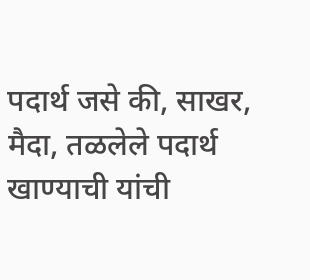पदार्थ जसे की, साखर, मैदा, तळलेले पदार्थ खाण्याची यांची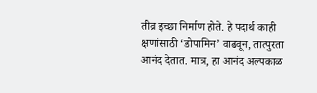तीव्र इच्छा निर्माण होते. हे पदार्थ काही क्षणांसाठी ‘डोपामिन’ वाढवून, तात्पुरता आनंद देतात. मात्र, हा आनंद अल्पकाळ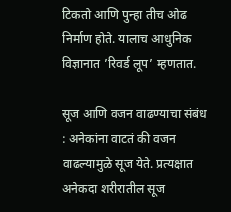टिकतो आणि पुन्हा तीच ओढ निर्माण होते. यालाच आधुनिक विज्ञानात ’रिवर्ड लूप’ म्हणतात.

सूज आणि वजन वाढण्याचा संबंध : अनेकांना वाटतं की वजन वाढल्यामुळे सूज येते. प्रत्यक्षात अनेकदा शरीरातील सूज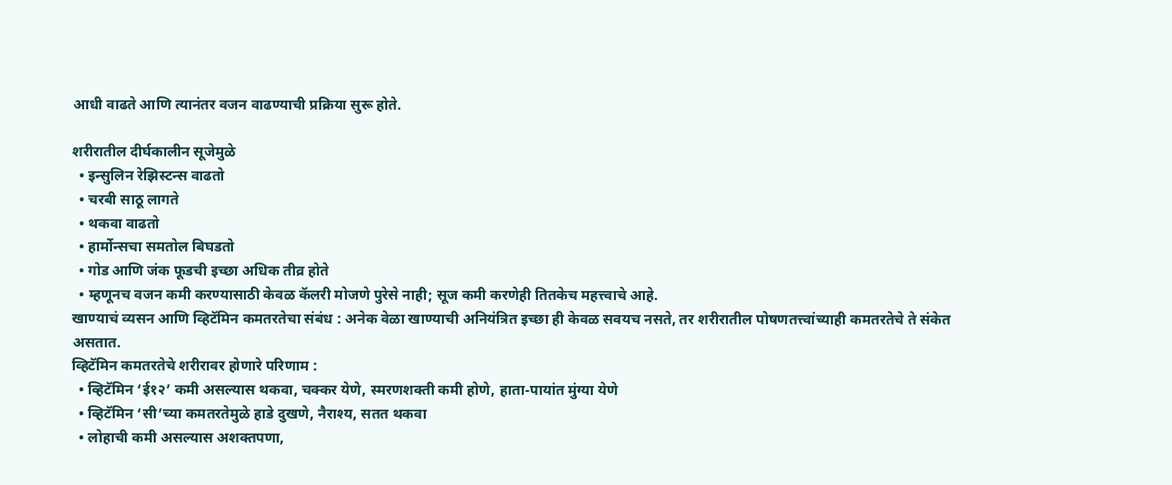आधी वाढते आणि त्यानंतर वजन वाढण्याची प्रक्रिया सुरू होते.

शरीरातील दीर्घकालीन सूजेमुळे
  • इन्सुलिन रेझिस्टन्स वाढतो
  • चरबी साठू लागते
  • थकवा वाढतो
  • हार्मोन्सचा समतोल बिघडतो
  • गोड आणि जंक फूडची इच्छा अधिक तीव्र होते
  • म्हणूनच वजन कमी करण्यासाठी केवळ कॅलरी मोजणे पुरेसे नाही; सूज कमी करणेही तितकेच महत्त्वाचे आहे.
खाण्याचं व्यसन आणि व्हिटॅमिन कमतरतेचा संबंध : अनेक वेळा खाण्याची अनियंत्रित इच्छा ही केवळ सवयच नसते, तर शरीरातील पोषणतत्त्वांच्याही कमतरतेचे ते संकेत असतात.
व्हिटॅमिन कमतरतेचे शरीरावर होणारे परिणाम :
  • व्हिटॅमिन ‘ई१२’ कमी असल्यास थकवा, चक्कर येणे, स्मरणशक्ती कमी होणे, हाता-पायांत मुंग्या येणे
  • व्हिटॅमिन ‘सी’च्या कमतरतेमुळे हाडे दुखणे, नैराश्य, सतत थकवा
  • लोहाची कमी असल्यास अशक्तपणा,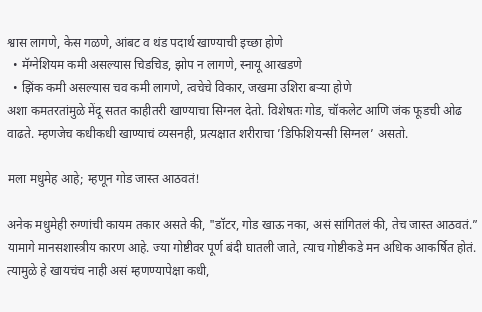श्वास लागणे, केस गळणे, आंबट व थंड पदार्थ खाण्याची इच्छा होणे
  • मॅग्नेशियम कमी असल्यास चिडचिड, झोप न लागणे, स्नायू आखडणे
  • झिंक कमी असल्यास चव कमी लागणे, त्वचेचे विकार, जखमा उशिरा बर्‍या होणे
अशा कमतरतांमुळे मेंदू सतत काहीतरी खाण्याचा सिग्नल देतो. विशेषतः गोड, चॉकलेट आणि जंक फूडची ओढ वाढते. म्हणजेच कधीकधी खाण्याचं व्यसनही, प्रत्यक्षात शरीराचा ’डिफिशियन्सी सिग्नल’ असतो.

मला मधुमेह आहे; म्हणून गोड जास्त आठवतं!

अनेक मधुमेही रुग्णांची कायम तकार असते की, "डॉटर, गोड खाऊ नका, असं सांगितलं की, तेच जास्त आठवतं.” यामागे मानसशास्त्रीय कारण आहे. ज्या गोष्टीवर पूर्ण बंदी घातली जाते, त्याच गोष्टीकडे मन अधिक आकर्षित होतं. त्यामुळे हे खायचंच नाही असं म्हणण्यापेक्षा कधी,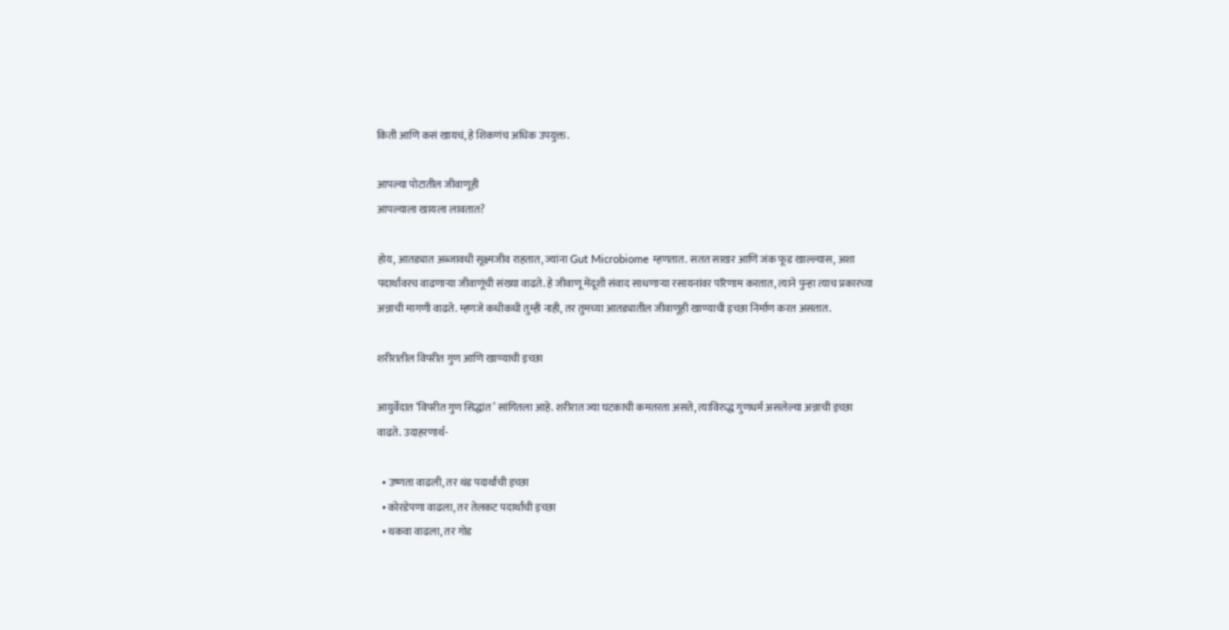किती आणि कसं खायचं, हे शिकणंच अधिक उपयुक्त.

आपल्या पोटातील जीवाणूही
आपल्याला खायला लावतात?

होय, आतड्यात अब्जावधी सूक्ष्मजीव राहतात, ज्यांना Gut Microbiome म्हणतात. सतत साखर आणि जंक फूड खाल्ल्यास, अशा पदार्थांवरच वाढणार्‍या जीवाणूंची संख्या वाढते. हे जीवाणू मेंदूशी संवाद साधणार्‍या रसायनांवर परिणाम करतात, त्याने पुन्हा त्याच प्रकारच्या अन्नाची मागणी वाढते. म्हणजे कधीकधी तुम्ही नाही, तर तुमच्या आतड्यातील जीवाणूही खाण्याची इच्छा निर्माण करत असतात.

शरीरातील विपरीत गुण आणि खाण्याची इच्छा

आयुर्वेदात ‘विपरीत गुण सिद्धांत’ सांगितला आहे. शरीरात ज्या घटकाची कमतरता असते, त्याविरुद्ध गुणधर्म असलेल्या अन्नाची इच्छा वाढते. उदाहरणार्थ-

  • उष्णता वाढली, तर थंड पदार्थांची इच्छा
  • कोरडेपणा वाढला, तर तेलकट पदार्थांची इच्छा
  • थकवा वाढला, तर गोड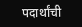पदार्थांची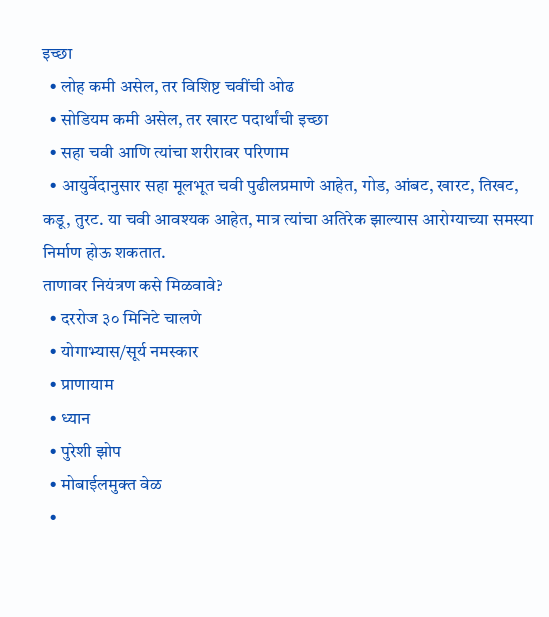इच्छा
  • लोह कमी असेल, तर विशिष्ट चवींची ओढ
  • सोडियम कमी असेल, तर खारट पदार्थांची इच्छा
  • सहा चवी आणि त्यांचा शरीरावर परिणाम
  • आयुर्वेदानुसार सहा मूलभूत चवी पुढीलप्रमाणे आहेत, गोड, आंबट, खारट, तिखट, कडू, तुरट. या चवी आवश्यक आहेत, मात्र त्यांचा अतिरेक झाल्यास आरोग्याच्या समस्या निर्माण होऊ शकतात.
ताणावर नियंत्रण कसे मिळवावे?
  • दररोज ३० मिनिटे चालणे
  • योगाभ्यास/सूर्य नमस्कार
  • प्राणायाम
  • ध्यान
  • पुरेशी झोप
  • मोबाईलमुक्त वेळ
  •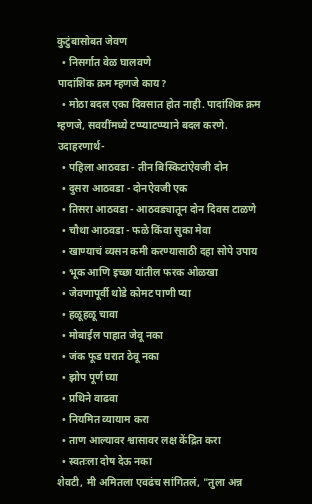कुटुंबासोबत जेवण
  • निसर्गात वेळ घालवणे
पादांशिक क्रम म्हणजे काय?
  • मोठा बदल एका दिवसात होत नाही. पादांशिक क्रम म्हणजे, सवयींमध्ये टप्प्याटप्प्याने बदल करणे. उदाहरणार्थ-
  • पहिला आठवडा - तीन बिस्किटांऐवजी दोन
  • दुसरा आठवडा - दोनऐवजी एक
  • तिसरा आठवडा - आठवड्यातून दोन दिवस टाळणे
  • चौथा आठवडा - फळे किंवा सुका मेवा
  • खाण्याचं व्यसन कमी करण्यासाठी दहा सोपे उपाय
  • भूक आणि इच्छा यांतील फरक ओळखा
  • जेवणापूर्वी थोडे कोमट पाणी प्या
  • हळूहळू चावा
  • मोबाईल पाहात जेवू नका
  • जंक फूड घरात ठेवू नका
  • झोप पूर्ण घ्या
  • प्रथिने वाढवा
  • नियमित व्यायाम करा
  • ताण आल्यावर श्वासावर लक्ष केंद्रित करा
  • स्वतःला दोष देऊ नका
शेवटी, मी अमितला एवढंच सांगितलं, "तुला अन्न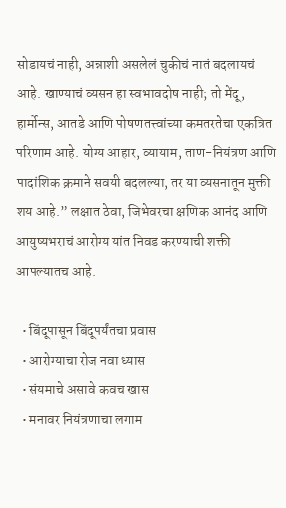सोडायचं नाही, अन्नाशी असलेलं चुकीचं नातं बदलायचं आहे. खाण्याचं व्यसन हा स्वभावदोष नाही; तो मेंदू, हार्मोन्स, आतडे आणि पोषणतत्त्वांच्या कमतरतेचा एकत्रित परिणाम आहे. योग्य आहार, व्यायाम, ताण-नियंत्रण आणि पादांशिक क्रमाने सवयी बदलल्या, तर या व्यसनातून मुक्ती शय आहे.” लक्षात ठेवा, जिभेवरचा क्षणिक आनंद आणि आयुष्यभराचं आरोग्य यांत निवड करण्याची शक्ती आपल्यातच आहे.

  • बिंदूपासून बिंदूपर्यंतचा प्रवास
  • आरोग्याचा रोज नवा ध्यास
  • संयमाचे असावे कवच खास
  • मनावर नियंत्रणाचा लगाम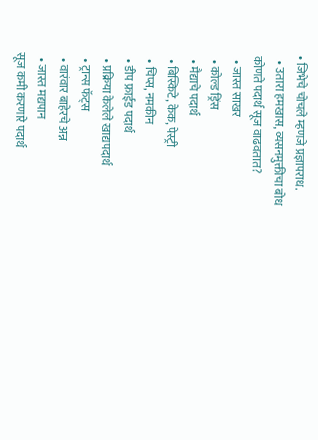• जिभेचे चोचले म्हणजे प्रज्ञापराध.
  • उतारा हमखास, व्यसनमुक्तीचा बोध
कोणते पदार्थ सूज वाढवतात?
  • जास्त साखर
  • कोल्ड ड्रिंस
  • मैद्याचे पदार्थ
  • बिस्किटे, केक, पेस्ट्री
  • चिप्स, नमकीन
  • डीप फ्राईड पदार्थ
  • प्रक्रिया केलेले खाद्यपदार्थ
  • ट्रान्स फॅट्स
  • वारंवार बाहेरचे अन्न
  • जास्त मद्यपान
सूज कमी करणारे पदार्थ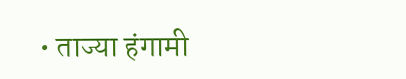• ताज्या हंगामी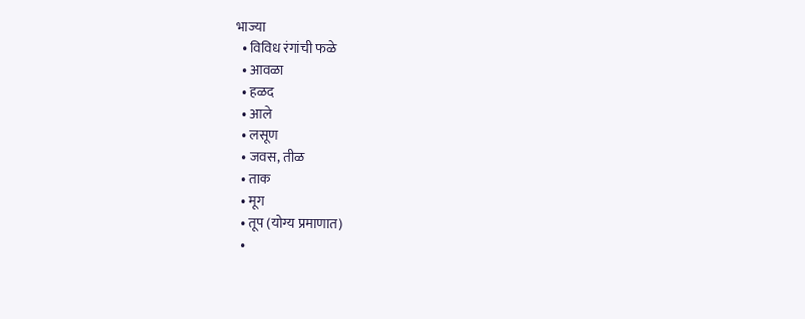भाज्या
  • विविध रंगांची फळे
  • आवळा
  • हळद
  • आले
  • लसूण
  • जवस, तीळ
  • ताक
  • मूग
  • तूप (योग्य प्रमाणात)
  •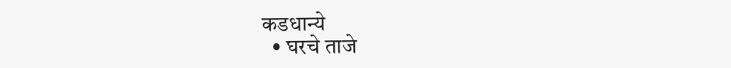कडधान्ये
  • घरचे ताजे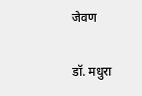जेवण

डॉ. मधुरा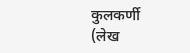कुलकर्णी
(लेख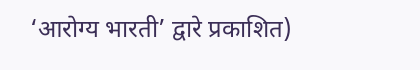‘आरोग्य भारती’ द्वारे प्रकाशित)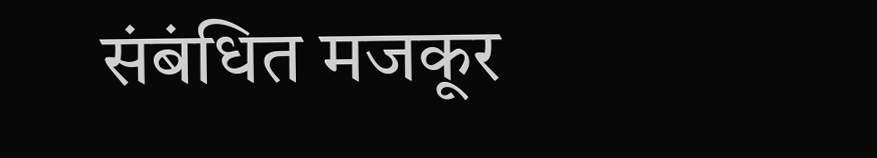संबंधित मजकूर